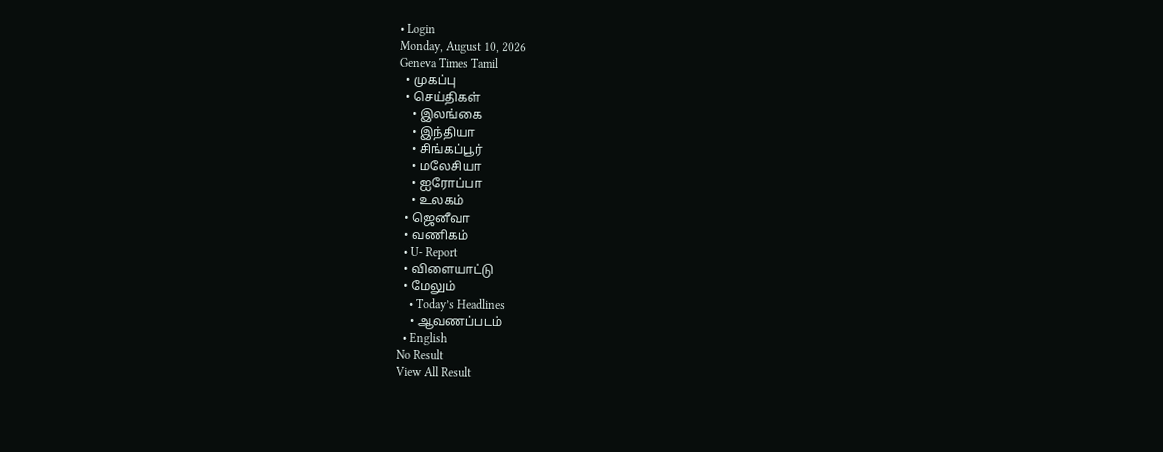• Login
Monday, August 10, 2026
Geneva Times Tamil
  • முகப்பு
  • செய்திகள்
    • இலங்கை
    • இந்தியா
    • சிங்கப்பூர்
    • மலேசியா
    • ஐரோப்பா
    • உலகம்
  • ஜெனீவா
  • வணிகம்
  • U- Report
  • விளையாட்டு
  • மேலும்
    • Today’s Headlines
    • ஆவணப்படம்
  • English
No Result
View All Result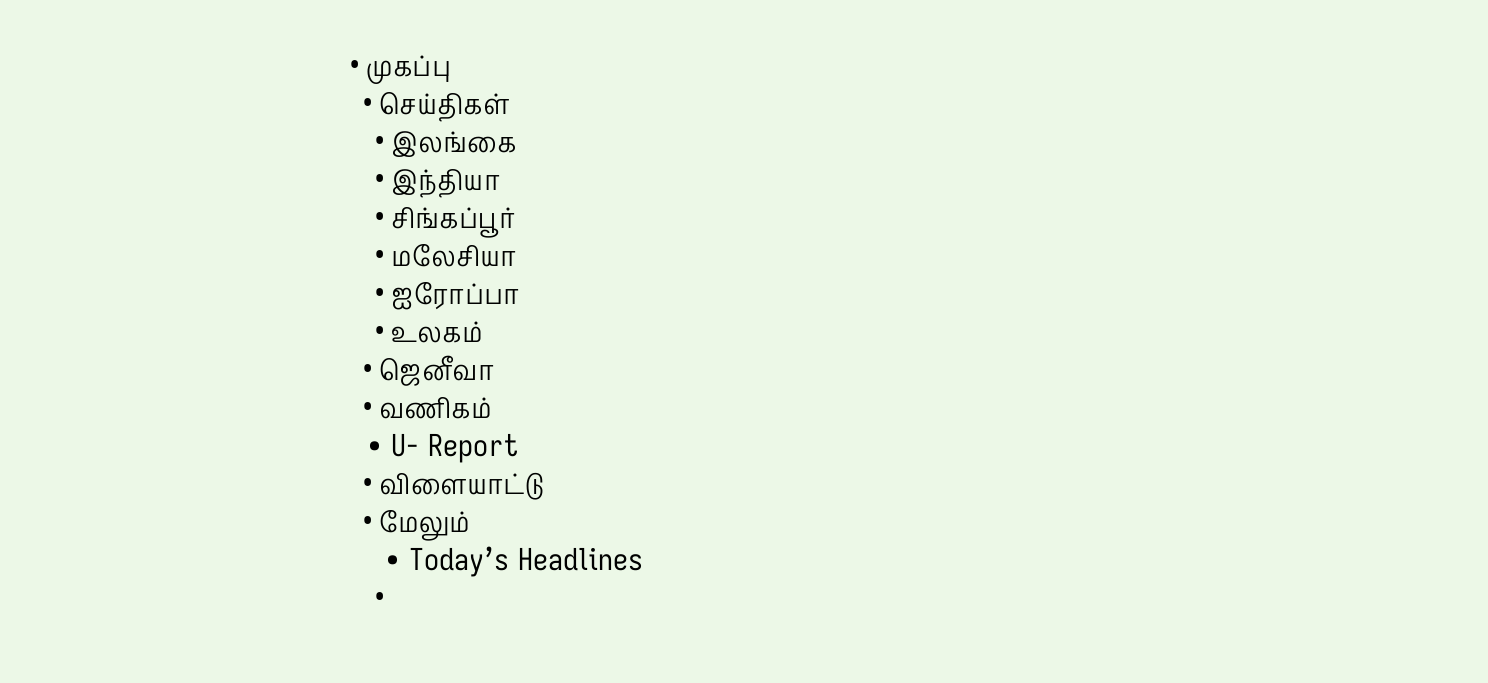• முகப்பு
  • செய்திகள்
    • இலங்கை
    • இந்தியா
    • சிங்கப்பூர்
    • மலேசியா
    • ஐரோப்பா
    • உலகம்
  • ஜெனீவா
  • வணிகம்
  • U- Report
  • விளையாட்டு
  • மேலும்
    • Today’s Headlines
    •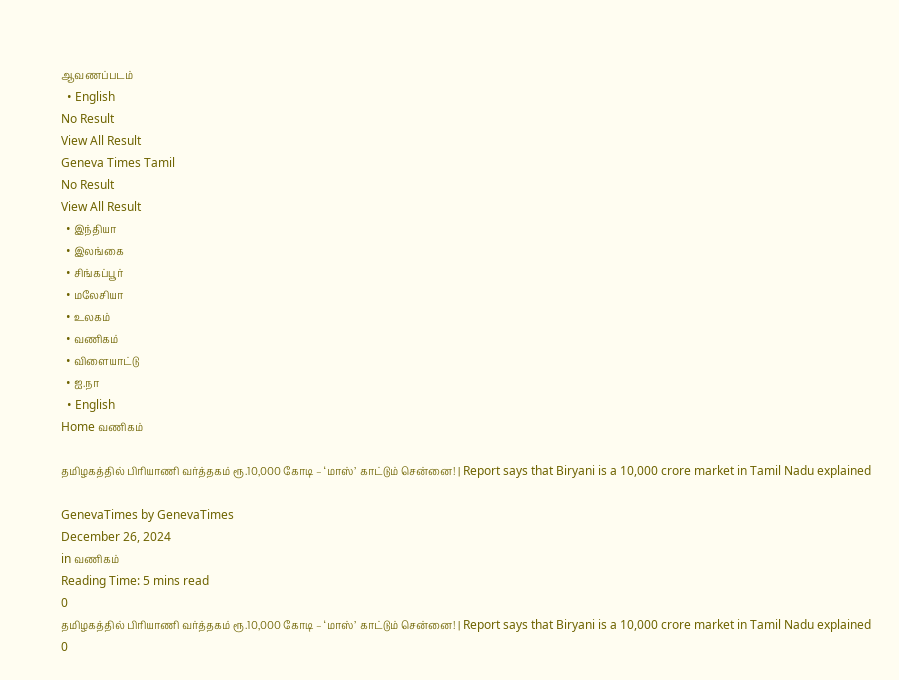ஆவணப்படம்
  • English
No Result
View All Result
Geneva Times Tamil
No Result
View All Result
  • இந்தியா
  • இலங்கை
  • சிங்கப்பூர்
  • மலேசியா
  • உலகம்
  • வணிகம்
  • விளையாட்டு
  • ஐ.நா
  • English
Home வணிகம்

தமிழகத்தில் பிரியாணி வர்த்தகம் ரூ.10,000 கோடி – ‘மாஸ்’ காட்டும் சென்னை! | Report says that Biryani is a 10,000 crore market in Tamil Nadu explained

GenevaTimes by GenevaTimes
December 26, 2024
in வணிகம்
Reading Time: 5 mins read
0
தமிழகத்தில் பிரியாணி வர்த்தகம் ரூ.10,000 கோடி – ‘மாஸ்’ காட்டும் சென்னை! | Report says that Biryani is a 10,000 crore market in Tamil Nadu explained
0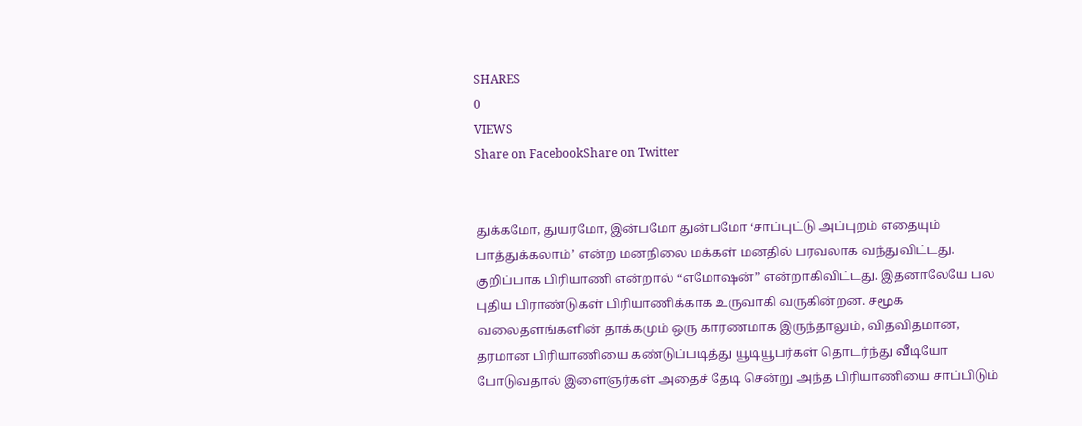SHARES
0
VIEWS
Share on FacebookShare on Twitter


துக்கமோ, துயரமோ, இன்பமோ துன்பமோ ‘சாப்புட்டு அப்புறம் எதையும் பாத்துக்கலாம்’ என்ற மனநிலை மக்கள் மனதில் பரவலாக வந்துவிட்டது. குறிப்பாக பிரியாணி என்றால் “எமோஷன்” என்றாகிவிட்டது. இதனாலேயே பல புதிய பிராண்டுகள் பிரியாணிக்காக உருவாகி வருகின்றன. சமூக வலைதளங்களின் தாக்கமும் ஒரு காரணமாக இருந்தாலும், விதவிதமான, தரமான பிரியாணியை கண்டுப்படித்து யூடியூபர்கள் தொடர்ந்து வீடியோ போடுவதால் இளைஞர்கள் அதைச் தேடி சென்று அந்த பிரியாணியை சாப்பிடும்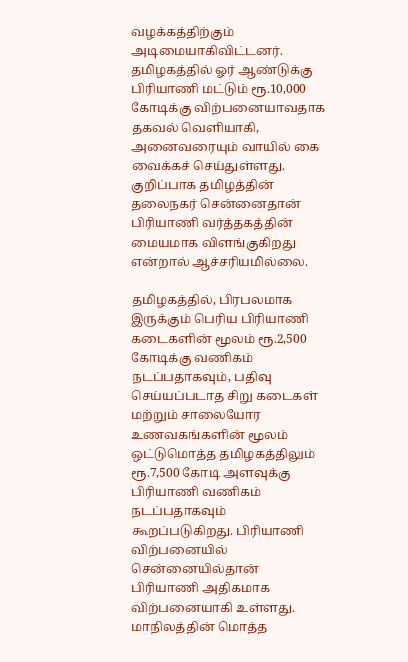வழக்கத்திற்கும் அடிமையாகிவிட்டனர். தமிழகத்தில் ஓர் ஆண்டுக்கு பிரியாணி மட்டும் ரூ.10,000 கோடிக்கு விற்பனையாவதாக தகவல் வெளியாகி, அனைவரையும் வாயில் கை வைக்கச் செய்துள்ளது. குறிப்பாக தமிழத்தின் தலைநகர் சென்னைதான் பிரியாணி வர்த்தகத்தின் மையமாக விளங்குகிறது என்றால் ஆச்சரியமில்லை.

தமிழகத்தில், பிரபலமாக இருக்கும் பெரிய பிரியாணி கடைகளின் மூலம் ரூ.2,500 கோடிக்கு வணிகம் நடப்பதாகவும், பதிவு செய்யப்படாத சிறு கடைகள் மற்றும் சாலையோர உணவகங்களின் மூலம் ஒட்டுமொத்த தமிழகத்திலும் ரூ.7,500 கோடி அளவுக்கு பிரியாணி வணிகம் நடப்பதாகவும் கூறப்படுகிறது. பிரியாணி விற்பனையில் சென்னையில்தான் பிரியாணி அதிகமாக விற்பனையாகி உள்ளது. மாநிலத்தின் மொத்த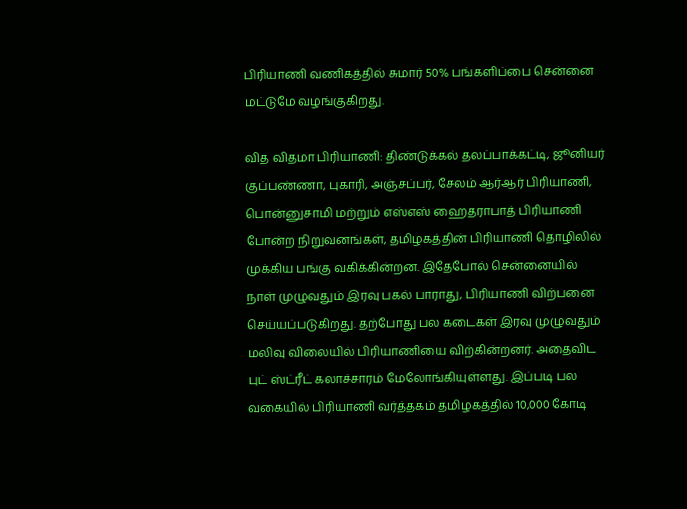பிரியாணி வணிகத்தில் சுமார் 50% பங்களிப்பை சென்னை மட்டுமே வழங்குகிறது.

வித விதமா பிரியாணி: திண்டுக்கல் தலப்பாக்கட்டி, ஜூனியர் குப்பண்ணா, புகாரி, அஞ்சப்பர், சேலம் ஆர்ஆர் பிரியாணி, பொன்னுசாமி மற்றும் எஸ்எஸ் ஹைதராபாத் பிரியாணி போன்ற நிறுவனங்கள், தமிழகத்தின் பிரியாணி தொழிலில் முக்கிய பங்கு வகிக்கின்றன. இதேபோல் சென்னையில் நாள் முழுவதும் இரவு பகல் பாராது, பிரியாணி விற்பனை செய்யப்படுகிறது. தற்போது பல கடைகள் இரவு முழுவதும் மலிவு விலையில் பிரியாணியை விற்கின்றனர். அதைவிட புட் ஸ்ட்ரீட் கலாச்சாரம் மேலோங்கியுள்ளது. இப்படி பல வகையில் பிரியாணி வர்த்தகம் தமிழகத்தில் 10,000 கோடி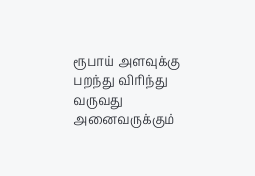ரூபாய் அளவுக்கு பறந்து விரிந்து வருவது அனைவருக்கும்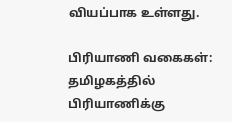வியப்பாக உள்ளது.

பிரியாணி வகைகள்: தமிழகத்தில் பிரியாணிக்கு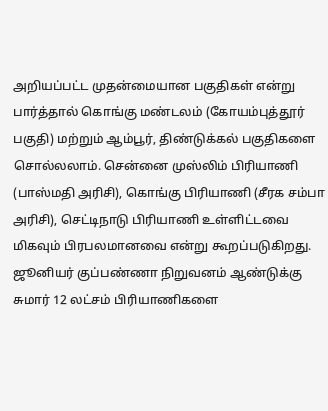அறியப்பட்ட முதன்மையான பகுதிகள் என்று பார்த்தால் கொங்கு மண்டலம் (கோயம்புத்தூர் பகுதி) மற்றும் ஆம்பூர், திண்டுக்கல் பகுதிகளை சொல்லலாம். சென்னை முஸ்லிம் பிரியாணி (பாஸ்மதி அரிசி), கொங்கு பிரியாணி (சீரக சம்பா அரிசி), செட்டிநாடு பிரியாணி உள்ளிட்டவை மிகவும் பிரபலமானவை என்று கூறப்படுகிறது. ஜூனியர் குப்பண்ணா நிறுவனம் ஆண்டுக்கு சுமார் 12 லட்சம் பிரியாணிகளை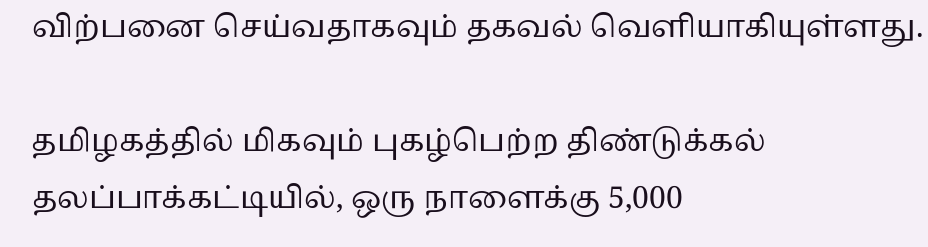விற்பனை செய்வதாகவும் தகவல் வெளியாகியுள்ளது.

தமிழகத்தில் மிகவும் புகழ்பெற்ற திண்டுக்கல் தலப்பாக்கட்டியில், ஒரு நாளைக்கு 5,000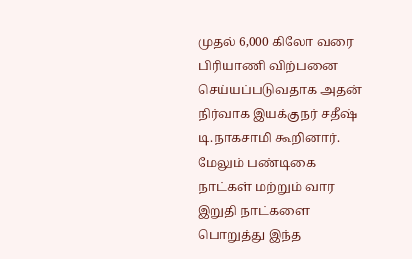முதல் 6,000 கிலோ வரை பிரியாணி விற்பனை செய்யப்படுவதாக அதன் நிர்வாக இயக்குநர் சதீஷ் டி.நாகசாமி கூறினார். மேலும் பண்டிகை நாட்கள் மற்றும் வார இறுதி நாட்களை பொறுத்து இந்த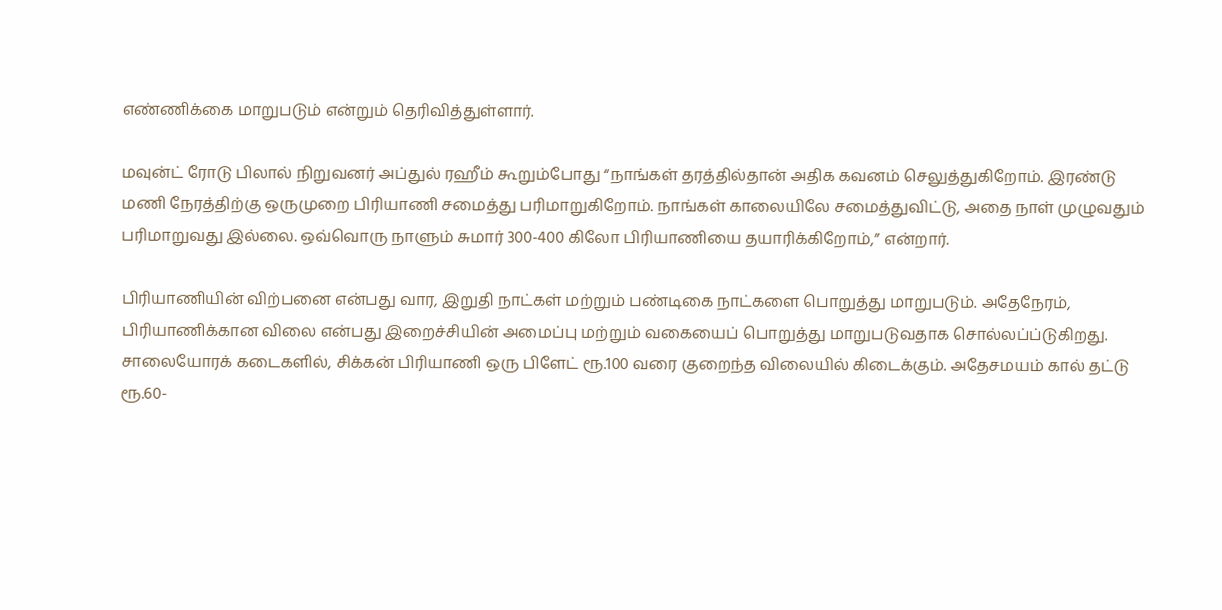எண்ணிக்கை மாறுபடும் என்றும் தெரிவித்துள்ளார்.

மவுன்ட் ரோடு பிலால் நிறுவனர் அப்துல் ரஹீம் கூறும்போது “நாங்கள் தரத்தில்தான் அதிக கவனம் செலுத்துகிறோம். இரண்டு மணி நேரத்திற்கு ஒருமுறை பிரியாணி சமைத்து பரிமாறுகிறோம். நாங்கள் காலையிலே சமைத்துவிட்டு, அதை நாள் முழுவதும் பரிமாறுவது இல்லை. ஒவ்வொரு நாளும் சுமார் 300-400 கிலோ பிரியாணியை தயாரிக்கிறோம்,” என்றார்.

பிரியாணியின் விற்பனை என்பது வார, இறுதி நாட்கள் மற்றும் பண்டிகை நாட்களை பொறுத்து மாறுபடும். அதேநேரம், பிரியாணிக்கான விலை என்பது இறைச்சியின் அமைப்பு மற்றும் வகையைப் பொறுத்து மாறுபடுவதாக சொல்லப்ப்டுகிறது. சாலையோரக் கடைகளில், சிக்கன் பிரியாணி ஒரு பிளேட் ரூ.100 வரை குறைந்த விலையில் கிடைக்கும். அதேசமயம் கால் தட்டு ரூ.60-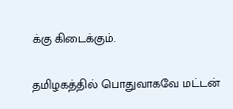க்கு கிடைக்கும்.

தமிழகத்தில் பொதுவாகவே மட்டன்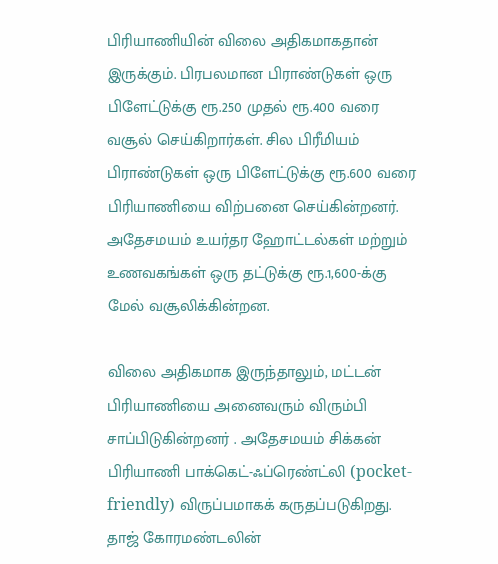பிரியாணியின் விலை அதிகமாகதான் இருக்கும். பிரபலமான பிராண்டுகள் ஒரு பிளேட்டுக்கு ரூ.250 முதல் ரூ.400 வரை வசூல் செய்கிறார்கள். சில பிரீமியம் பிராண்டுகள் ஒரு பிளேட்டுக்கு ரூ.600 வரை பிரியாணியை விற்பனை செய்கின்றனர். அதேசமயம் உயர்தர ஹோட்டல்கள் மற்றும் உணவகங்கள் ஒரு தட்டுக்கு ரூ.1,600-க்கு மேல் வசூலிக்கின்றன.

விலை அதிகமாக இருந்தாலும், மட்டன் பிரியாணியை அனைவரும் விரும்பி சாப்பிடுகின்றனர் . அதேசமயம் சிக்கன் பிரியாணி பாக்கெட்-ஃப்ரெண்ட்லி (pocket-friendly) விருப்பமாகக் கருதப்படுகிறது. தாஜ் கோரமண்டலின்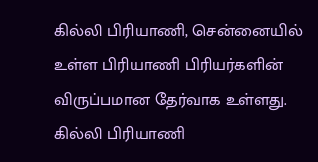கில்லி பிரியாணி, சென்னையில் உள்ள பிரியாணி பிரியர்களின் விருப்பமான தேர்வாக உள்ளது. கில்லி பிரியாணி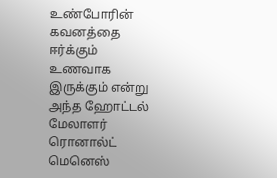உண்போரின் கவனத்தை ஈர்க்கும் உணவாக இருக்கும் என்று அந்த ஹோட்டல் மேலாளர் ரொனால்ட் மெனெஸ்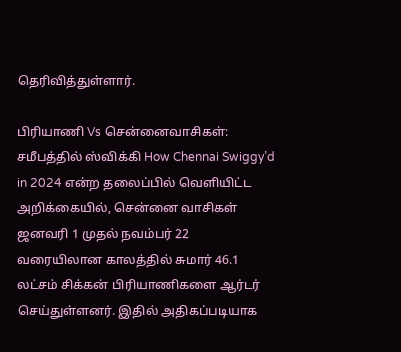தெரிவித்துள்ளார்.

பிரியாணி Vs சென்னைவாசிகள்: சமீபத்தில் ஸ்விக்கி How Chennai Swiggy’d in 2024 என்ற தலைப்பில் வெளியிட்ட அறிக்கையில், சென்னை வாசிகள் ஜனவரி 1 முதல் நவம்பர் 22 வரையிலான காலத்தில் சுமார் 46.1 லட்சம் சிக்கன் பிரியாணிகளை ஆர்டர் செய்துள்ளனர். இதில் அதிகப்படியாக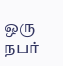ஒரு நபர்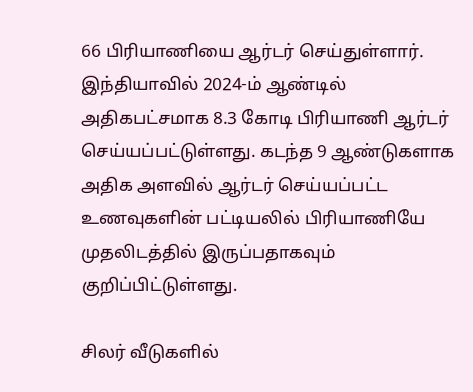66 பிரியாணியை ஆர்டர் செய்துள்ளார். இந்தியாவில் 2024-ம் ஆண்டில் அதிகபட்சமாக 8.3 கோடி பிரியாணி ஆர்டர் செய்யப்பட்டுள்ளது. கடந்த 9 ஆண்டுகளாக அதிக அளவில் ஆர்டர் செய்யப்பட்ட உணவுகளின் பட்டியலில் பிரியாணியே முதலிடத்தில் இருப்பதாகவும் குறிப்பிட்டுள்ளது.

சிலர் வீடுகளில்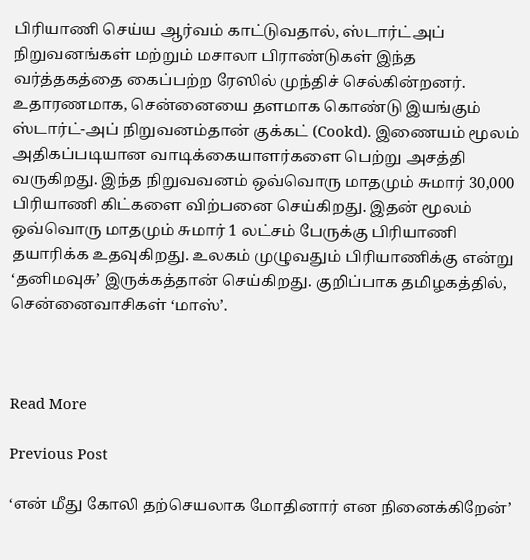பிரியாணி செய்ய ஆர்வம் காட்டுவதால், ஸ்டார்ட்அப் நிறுவனங்கள் மற்றும் மசாலா பிராண்டுகள் இந்த வர்த்தகத்தை கைப்பற்ற ரேஸில் முந்திச் செல்கின்றனர். உதாரணமாக, சென்னையை தளமாக கொண்டு இயங்கும் ஸ்டார்ட்-அப் நிறுவனம்தான் குக்கட் (Cookd). இணையம் மூலம் அதிகப்படியான வாடிக்கையாளர்களை பெற்று அசத்தி வருகிறது. இந்த நிறுவவனம் ஒவ்வொரு மாதமும் சுமார் 30,000 பிரியாணி கிட்களை விற்பனை செய்கிறது. இதன் மூலம் ஒவ்வொரு மாதமும் சுமார் 1 லட்சம் பேருக்கு பிரியாணி தயாரிக்க உதவுகிறது. உலகம் முழுவதும் பிரியாணிக்கு என்று ‘தனிமவுசு’ இருக்கத்தான் செய்கிறது. குறிப்பாக தமிழகத்தில், சென்னைவாசிகள் ‘மாஸ்’.



Read More

Previous Post

‘என் மீது கோலி தற்செயலாக மோதினார் என நினைக்கிறேன்’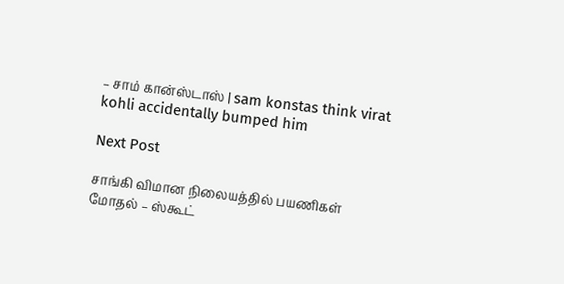– சாம் கான்ஸ்டாஸ் | sam konstas think virat kohli accidentally bumped him

Next Post

சாங்கி விமான நிலையத்தில் பயணிகள் மோதல் – ஸ்கூட்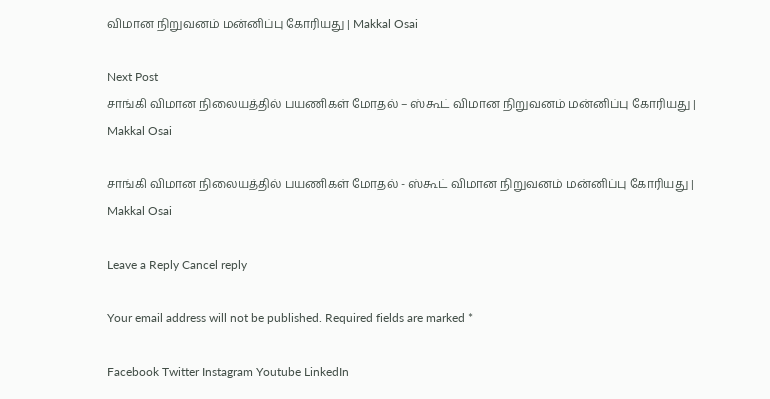விமான நிறுவனம் மன்னிப்பு கோரியது | Makkal Osai

Next Post
சாங்கி விமான நிலையத்தில் பயணிகள் மோதல் – ஸ்கூட் விமான நிறுவனம் மன்னிப்பு கோரியது | Makkal Osai

சாங்கி விமான நிலையத்தில் பயணிகள் மோதல் - ஸ்கூட் விமான நிறுவனம் மன்னிப்பு கோரியது | Makkal Osai

Leave a Reply Cancel reply

Your email address will not be published. Required fields are marked *

Facebook Twitter Instagram Youtube LinkedIn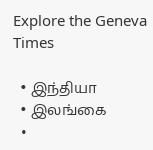Explore the Geneva Times

  • இந்தியா
  • இலங்கை
  •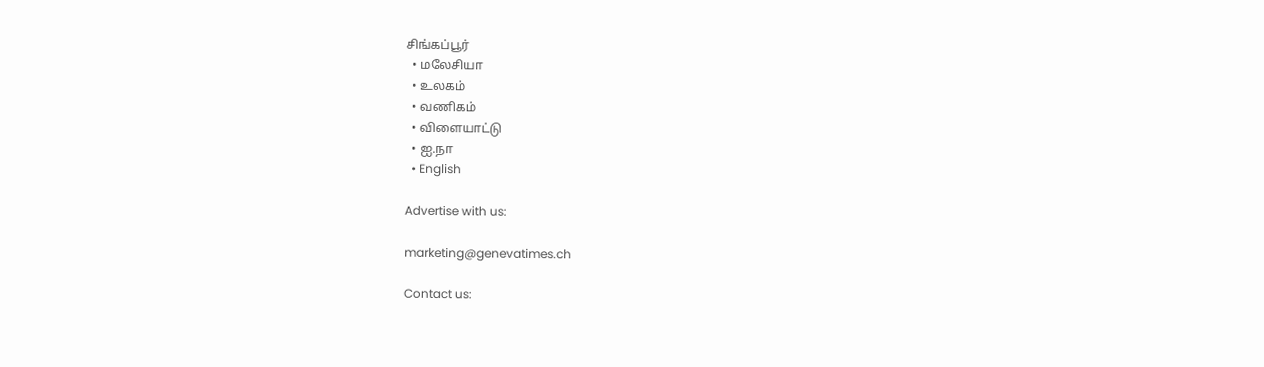சிங்கப்பூர்
  • மலேசியா
  • உலகம்
  • வணிகம்
  • விளையாட்டு
  • ஐ.நா
  • English

Advertise with us:

marketing@genevatimes.ch

Contact us: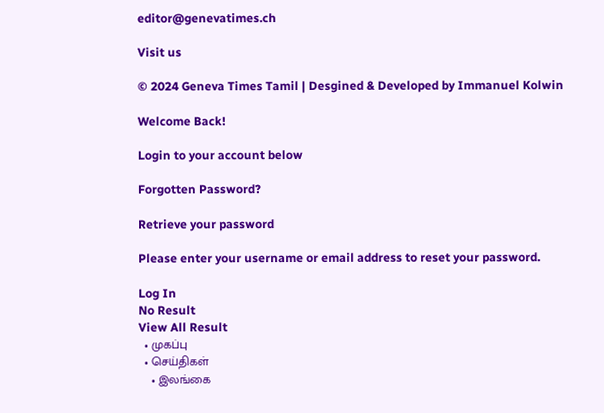editor@genevatimes.ch

Visit us

© 2024 Geneva Times Tamil | Desgined & Developed by Immanuel Kolwin

Welcome Back!

Login to your account below

Forgotten Password?

Retrieve your password

Please enter your username or email address to reset your password.

Log In
No Result
View All Result
  • முகப்பு
  • செய்திகள்
    • இலங்கை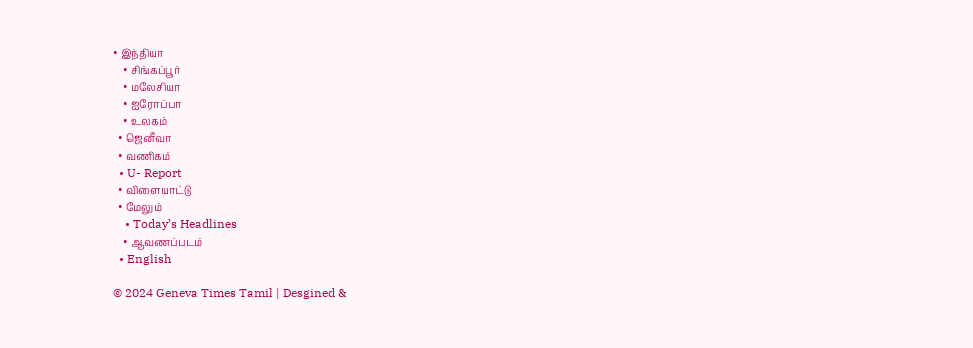• இந்தியா
    • சிங்கப்பூர்
    • மலேசியா
    • ஐரோப்பா
    • உலகம்
  • ஜெனீவா
  • வணிகம்
  • U- Report
  • விளையாட்டு
  • மேலும்
    • Today’s Headlines
    • ஆவணப்படம்
  • English

© 2024 Geneva Times Tamil | Desgined &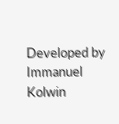Developed by Immanuel Kolwin